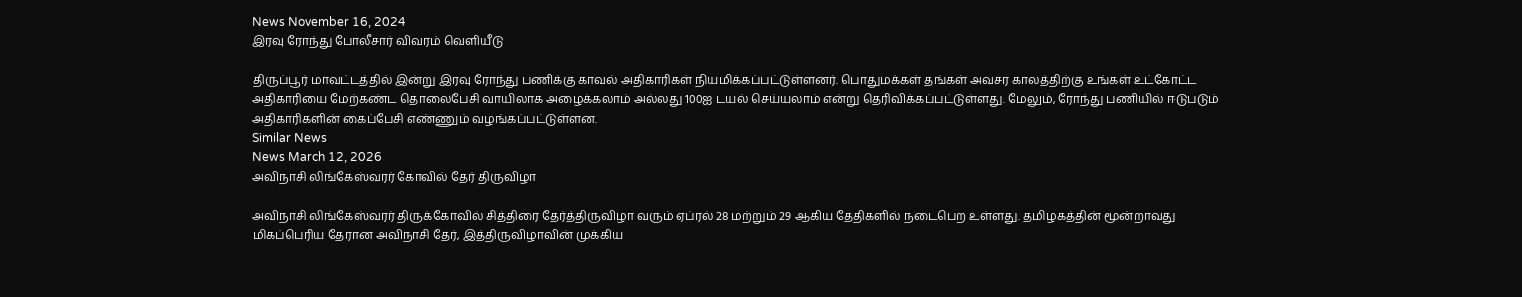News November 16, 2024
இரவு ரோந்து போலீசார் விவரம் வெளியீடு

திருப்பூர் மாவட்டத்தில் இன்று இரவு ரோந்து பணிக்கு காவல் அதிகாரிகள் நியமிக்கப்பட்டுள்ளனர். பொதுமக்கள் தங்கள் அவசர காலத்திற்கு உங்கள் உட்கோட்ட அதிகாரியை மேற்கண்ட தொலைபேசி வாயிலாக அழைக்கலாம் அல்லது 100ஐ டயல் செய்யலாம் என்று தெரிவிக்கப்பட்டுள்ளது. மேலும், ரோந்து பணியில் ஈடுபடும் அதிகாரிகளின் கைப்பேசி எண்ணும் வழங்கப்பட்டுள்ளன.
Similar News
News March 12, 2026
அவிநாசி லிங்கேஸ்வரர் கோவில் தேர் திருவிழா

அவிநாசி லிங்கேஸ்வரர் திருக்கோவில் சித்திரை தேர்த்திருவிழா வரும் ஏப்ரல் 28 மற்றும் 29 ஆகிய தேதிகளில் நடைபெற உள்ளது. தமிழகத்தின் மூன்றாவது மிகப்பெரிய தேரான அவிநாசி தேர், இத்திருவிழாவின் முக்கிய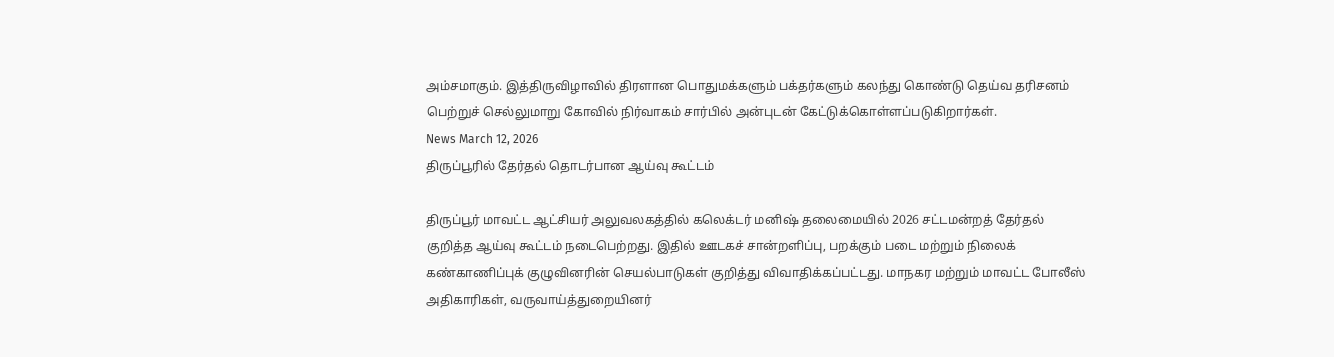அம்சமாகும். இத்திருவிழாவில் திரளான பொதுமக்களும் பக்தர்களும் கலந்து கொண்டு தெய்வ தரிசனம் பெற்றுச் செல்லுமாறு கோவில் நிர்வாகம் சார்பில் அன்புடன் கேட்டுக்கொள்ளப்படுகிறார்கள்.
News March 12, 2026
திருப்பூரில் தேர்தல் தொடர்பான ஆய்வு கூட்டம்

திருப்பூர் மாவட்ட ஆட்சியர் அலுவலகத்தில் கலெக்டர் மனிஷ் தலைமையில் 2026 சட்டமன்றத் தேர்தல் குறித்த ஆய்வு கூட்டம் நடைபெற்றது. இதில் ஊடகச் சான்றளிப்பு, பறக்கும் படை மற்றும் நிலைக் கண்காணிப்புக் குழுவினரின் செயல்பாடுகள் குறித்து விவாதிக்கப்பட்டது. மாநகர மற்றும் மாவட்ட போலீஸ் அதிகாரிகள், வருவாய்த்துறையினர்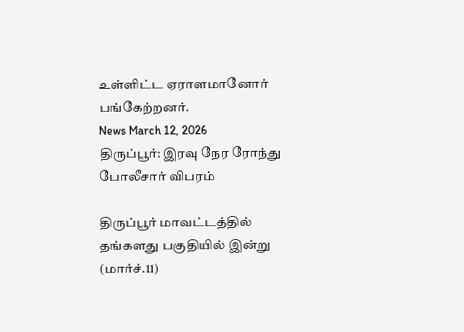உள்ளிட்ட ஏராளமானோர் பங்கேற்றனர்.
News March 12, 2026
திருப்பூர்: இரவு நேர ரோந்து போலீசார் விபரம்

திருப்பூர் மாவட்டத்தில் தங்களது பகுதியில் இன்று (மார்ச்.11)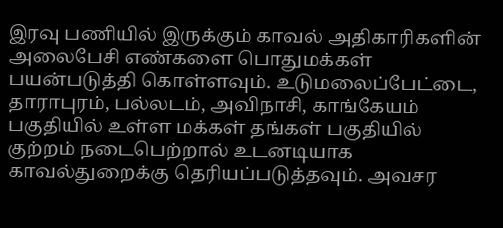இரவு பணியில் இருக்கும் காவல் அதிகாரிகளின் அலைபேசி எண்களை பொதுமக்கள் பயன்படுத்தி கொள்ளவும். உடுமலைப்பேட்டை, தாராபுரம், பல்லடம், அவிநாசி, காங்கேயம் பகுதியில் உள்ள மக்கள் தங்கள் பகுதியில் குற்றம் நடைபெற்றால் உடனடியாக காவல்துறைக்கு தெரியப்படுத்தவும். அவசர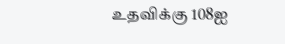உதவிக்கு 108ஐ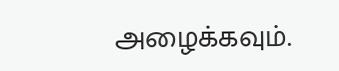அழைக்கவும்.